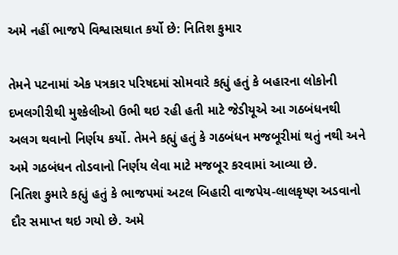અમે નહીં ભાજપે વિશ્વાસઘાત કર્યો છે: નિતિશ કુમાર

તેમને પટનામાં એક પત્રકાર પરિષદમાં સોમવારે કહ્યું હતું કે બહારના લોકોની દખલગીરીથી મુશ્કેલીઓ ઉભી થઇ રહી હતી માટે જેડીયૂએ આ ગઠબંધનથી અલગ થવાનો નિર્ણય કર્યો. તેમને કહ્યું હતું કે ગઠબંધન મજબૂરીમાં થતું નથી અને અમે ગઠબંધન તોડવાનો નિર્ણય લેવા માટે મજબૂર કરવામાં આવ્યા છે.
નિતિશ કુમારે કહ્યું હતું કે ભાજપમાં અટલ બિહારી વાજપેય-લાલકૃષ્ણ અડવાનો દૌર સમાપ્ત થઇ ગયો છે. અમે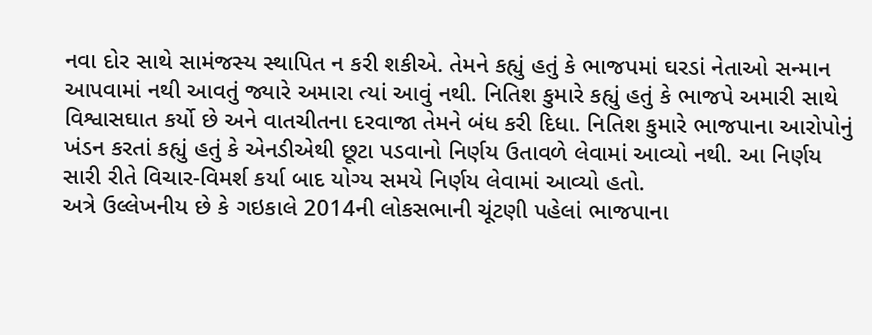નવા દોર સાથે સામંજસ્ય સ્થાપિત ન કરી શકીએ. તેમને કહ્યું હતું કે ભાજપમાં ઘરડાં નેતાઓ સન્માન આપવામાં નથી આવતું જ્યારે અમારા ત્યાં આવું નથી. નિતિશ કુમારે કહ્યું હતું કે ભાજપે અમારી સાથે વિશ્વાસઘાત કર્યો છે અને વાતચીતના દરવાજા તેમને બંધ કરી દિધા. નિતિશ કુમારે ભાજપાના આરોપોનું ખંડન કરતાં કહ્યું હતું કે એનડીએથી છૂટા પડવાનો નિર્ણય ઉતાવળે લેવામાં આવ્યો નથી. આ નિર્ણય સારી રીતે વિચાર-વિમર્શ કર્યા બાદ યોગ્ય સમયે નિર્ણય લેવામાં આવ્યો હતો.
અત્રે ઉલ્લેખનીય છે કે ગઇકાલે 2014ની લોકસભાની ચૂંટણી પહેલાં ભાજપાના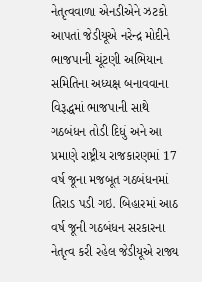નેતૃત્વવાળા એનડીએને ઝટકો આપતાં જેડીયૂએ નરેન્દ્ર મોદીને ભાજપાની ચૂંટણી અભિયાન સમિતિના અધ્યક્ષ બનાવવાના વિરૂદ્ધમાં ભાજપાની સાથે ગઠબંધન તોડી દિધું અને આ પ્રમાણે રાષ્ટ્રીય રાજકારણમાં 17 વર્ષ જૂના મજબૂત ગઠબંધનમાં તિરાડ પડી ગઇ. બિહારમાં આઠ વર્ષ જૂની ગઠબંધન સરકારના નેતૃત્વ કરી રહેલ જેડીયૂએ રાજ્ય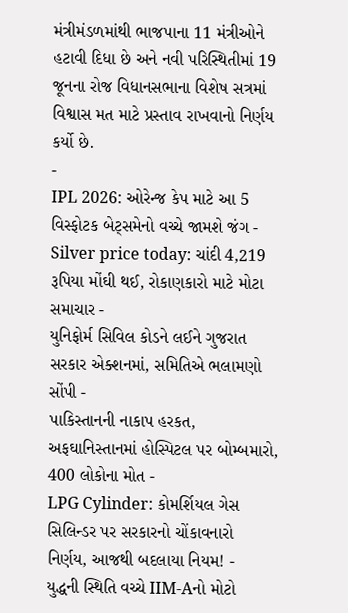મંત્રીમંડળમાંથી ભાજપાના 11 મંત્રીઓને હટાવી દિધા છે અને નવી પરિસ્થિતીમાં 19 જૂનના રોજ વિધાનસભાના વિશેષ સત્રમાં વિશ્વાસ મત માટે પ્રસ્તાવ રાખવાનો નિર્ણય કર્યો છે.
-
IPL 2026: ઓરેન્જ કેપ માટે આ 5 વિસ્ફોટક બેટ્સમેનો વચ્ચે જામશે જંગ -
Silver price today: ચાંદી 4,219 રૂપિયા મોંઘી થઈ, રોકાણકારો માટે મોટા સમાચાર -
યુનિફોર્મ સિવિલ કોડને લઈને ગુજરાત સરકાર એક્શનમાં, સમિતિએ ભલામણો સોંપી -
પાકિસ્તાનની નાકાપ હરકત, અફઘાનિસ્તાનમાં હોસ્પિટલ પર બોમ્બમારો, 400 લોકોના મોત -
LPG Cylinder: કોમર્શિયલ ગેસ સિલિન્ડર પર સરકારનો ચોંકાવનારો નિર્ણય, આજથી બદલાયા નિયમ! -
યુદ્ધની સ્થિતિ વચ્ચે IIM-Aનો મોટો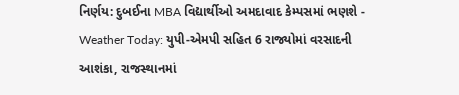નિર્ણય: દુબઈના MBA વિદ્યાર્થીઓ અમદાવાદ કેમ્પસમાં ભણશે -
Weather Today: યુપી-એમપી સહિત 6 રાજ્યોમાં વરસાદની આશંકા, રાજસ્થાનમાં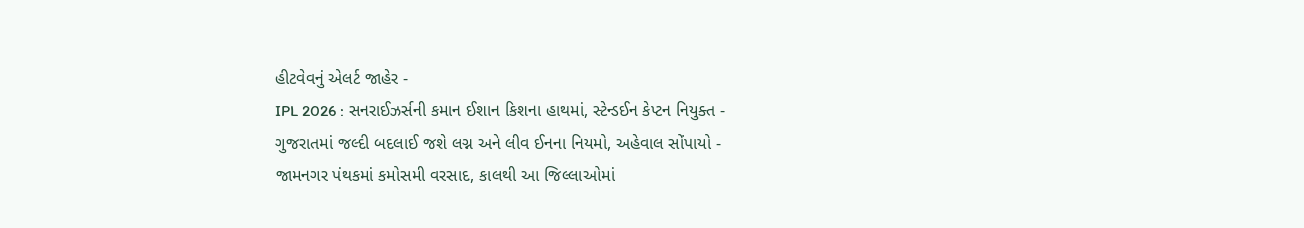હીટવેવનું એલર્ટ જાહેર -
IPL 2026 : સનરાઈઝર્સની કમાન ઈશાન કિશના હાથમાં, સ્ટેન્ડઈન કેપ્ટન નિયુક્ત -
ગુજરાતમાં જલ્દી બદલાઈ જશે લગ્ન અને લીવ ઈનના નિયમો, અહેવાલ સોંપાયો -
જામનગર પંથકમાં કમોસમી વરસાદ, કાલથી આ જિલ્લાઓમાં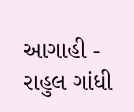આગાહી -
રાહુલ ગાંધી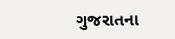ગુજરાતના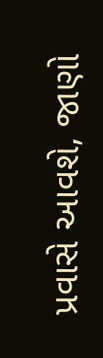પ્રવાસે આવશે, જાણો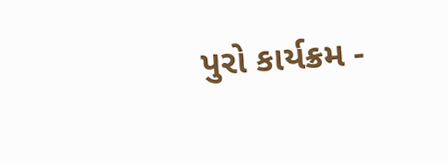પુરો કાર્યક્રમ -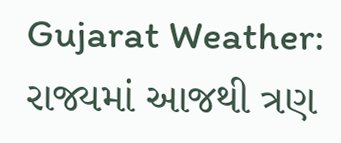Gujarat Weather: રાજ્યમાં આજથી ત્રણ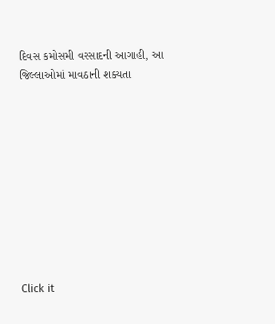દિવસ કમોસમી વરસાદની આગાહી, આ જિલ્લાઓમાં માવઠાની શક્યતા










Click it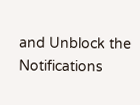and Unblock the Notifications